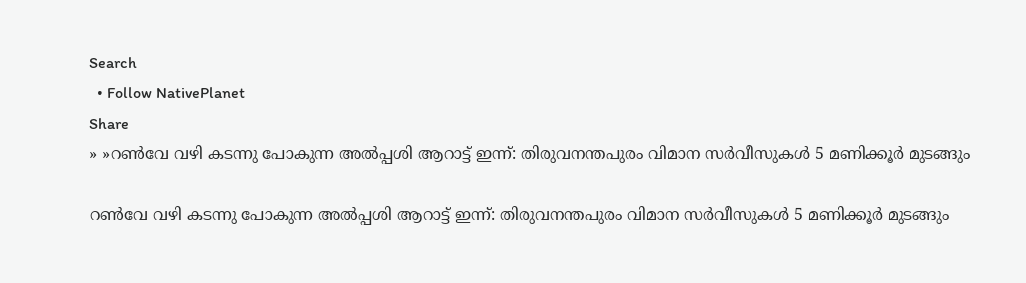Search
  • Follow NativePlanet
Share
» »റണ്‍വേ വഴി കടന്നു പോകുന്ന അൽപ്പശി ആറാട്ട് ഇന്ന്: തിരുവനന്തപുരം വിമാന സർവീസുകൾ 5 മണിക്കൂർ മുടങ്ങും

റണ്‍വേ വഴി കടന്നു പോകുന്ന അൽപ്പശി ആറാട്ട് ഇന്ന്: തിരുവനന്തപുരം വിമാന സർവീസുകൾ 5 മണിക്കൂർ മുടങ്ങും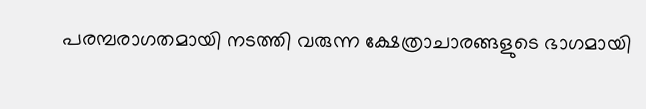പരമ്പരാഗതമായി നടത്തി വരുന്ന ക്ഷേത്രാചാരങ്ങളുടെ ഭാഗമായി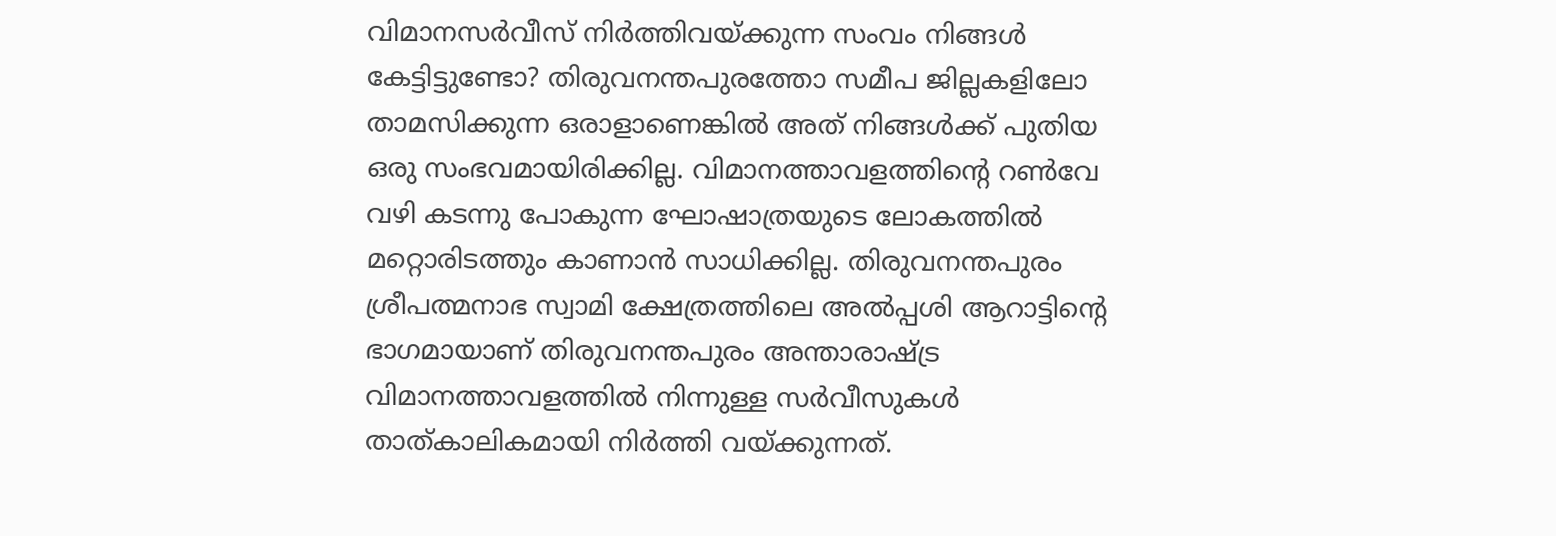വിമാനസർവീസ് നിർത്തിവയ്ക്കുന്ന സംവം നിങ്ങൾ കേട്ടിട്ടുണ്ടോ? തിരുവനന്തപുരത്തോ സമീപ ജില്ലകളിലോ താമസിക്കുന്ന ഒരാളാണെങ്കിൽ അത് നിങ്ങൾക്ക് പുതിയ ഒരു സംഭവമായിരിക്കില്ല. വിമാനത്താവളത്തിന്‍റെ റണ്‍വേ വഴി കടന്നു പോകുന്ന ഘോഷാത്രയുടെ ലോകത്തിൽ മറ്റൊരിടത്തും കാണാൻ സാധിക്കില്ല. തിരുവനന്തപുരം ശ്രീപത്മനാഭ സ്വാമി ക്ഷേത്രത്തിലെ അൽപ്പശി ആറാട്ടിന്‍റെ ഭാഗമായാണ് തിരുവനന്തപുരം അന്താരാഷ്ട്ര വിമാനത്താവളത്തിൽ നിന്നുള്ള സർവീസുകൾ താത്കാലികമായി നിർത്തി വയ്ക്കുന്നത്.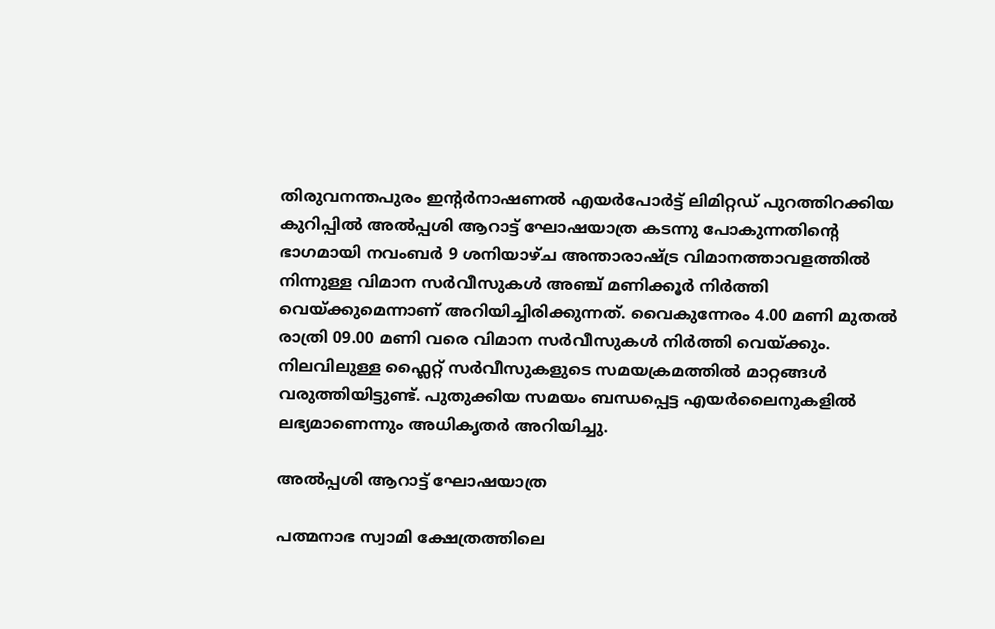തിരുവനന്തപുരം ഇന്റർനാഷണൽ എയർപോർട്ട് ലിമിറ്റഡ് പുറത്തിറക്കിയ കുറിപ്പിൽ അൽപ്പശി ആറാട്ട് ഘോഷയാത്ര കടന്നു പോകുന്നതിന്‍റെ ഭാഗമായി നവംബർ 9 ശനിയാഴ്ച അന്താരാഷ്ട്ര വിമാനത്താവളത്തിൽ നിന്നുള്ള വിമാന സർവീസുകൾ അഞ്ച് മണിക്കൂർ നിർത്തി വെയ്ക്കുമെന്നാണ് അറിയിച്ചിരിക്കുന്നത്. വൈകുന്നേരം 4.00 മണി മുതൽ രാത്രി 09.00 മണി വരെ വിമാന സർവീസുകൾ നിർത്തി വെയ്ക്കും. നിലവിലുള്ള ഫ്ലൈറ്റ് സർവീസുകളുടെ സമയക്രമത്തിൽ മാറ്റങ്ങൾ വരുത്തിയിട്ടുണ്ട്. പുതുക്കിയ സമയം ബന്ധപ്പെട്ട എയർലൈനുകളിൽ ലഭ്യമാണെന്നും അധികൃതർ അറിയിച്ചു.

അൽപ്പശി ആറാട്ട് ഘോഷയാത്ര

പത്മനാഭ സ്വാമി ക്ഷേത്രത്തിലെ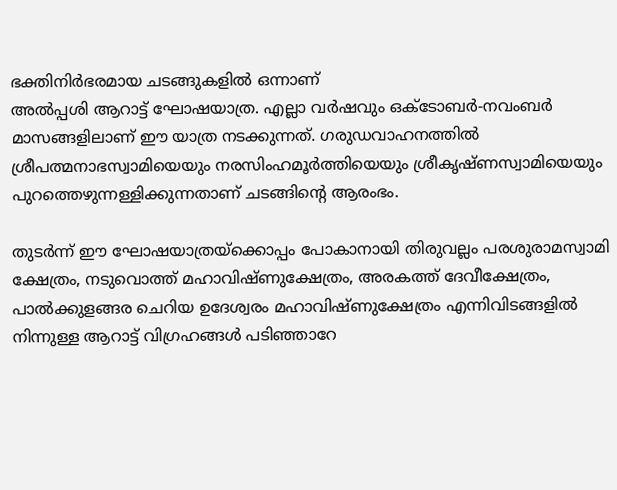ഭക്തിനിർഭരമായ ചടങ്ങുകളിൽ ഒന്നാണ്
അൽപ്പശി ആറാട്ട് ഘോഷയാത്ര. എല്ലാ വർഷവും ഒക്ടോബർ-നവംബർ മാസങ്ങളിലാണ് ഈ യാത്ര നടക്കുന്നത്. ഗരുഡവാഹനത്തിൽ ശ്രീപത്മനാഭസ്വാമിയെയും നരസിംഹമൂർത്തിയെയും ശ്രീകൃഷ്ണസ്വാമിയെയും പുറത്തെഴുന്നള്ളിക്കുന്നതാണ് ചടങ്ങിന്‍റെ ആരംഭം.

തുടർന്ന് ഈ ഘോഷയാത്രയ്ക്കൊപ്പം പോകാനായി തിരുവല്ലം പരശുരാമസ്വാമി ക്ഷേത്രം, നടുവൊത്ത് മഹാവിഷ്ണുക്ഷേത്രം, അരകത്ത് ദേവീക്ഷേത്രം, പാൽക്കുളങ്ങര ചെറിയ ഉദേശ്വരം മഹാവിഷ്ണുക്ഷേത്രം എന്നിവിടങ്ങളിൽ നിന്നുള്ള ആറാട്ട് വിഗ്രഹങ്ങൾ പടിഞ്ഞാറേ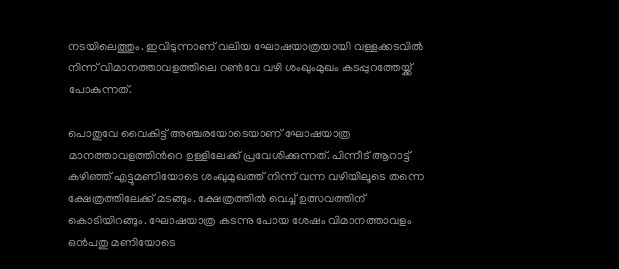നടയിലെത്തും. ഇവിടുന്നാണ് വലിയ ഘോഷയാത്രയായി വള്ളക്കടവിൽ നിന്ന് വിമാനത്താവളത്തിലെ റൺവേ വഴി ശംഖുംമുഖം കടപ്പുറത്തേയ്ക്ക് പോകുന്നത്.

പൊതുവേ വൈകിട്ട് അഞ്ചരയോടെയാണ് ഘോഷയാത്ര മാനത്താവളത്തിന്‍റെ ഉള്ളിലേക്ക് പ്രവേശിക്കുന്നത്. പിന്നീട് ആറാട്ട് കഴിഞ്ഞ് എട്ടുമണിയോടെ ശംഖുമുഖത്ത് നിന്ന് വന്ന വഴിയിലൂടെ തന്നെ ക്ഷേത്രത്തിലേക്ക് മടങ്ങും. ക്ഷേത്രത്തിൽ വെച്ച് ഉത്സവത്തിന് കൊടിയിറങ്ങും. ഘോഷയാത്ര കടന്നു പോയ ശേഷം വിമാനത്താവളം ഒൻപതു മണിയോടെ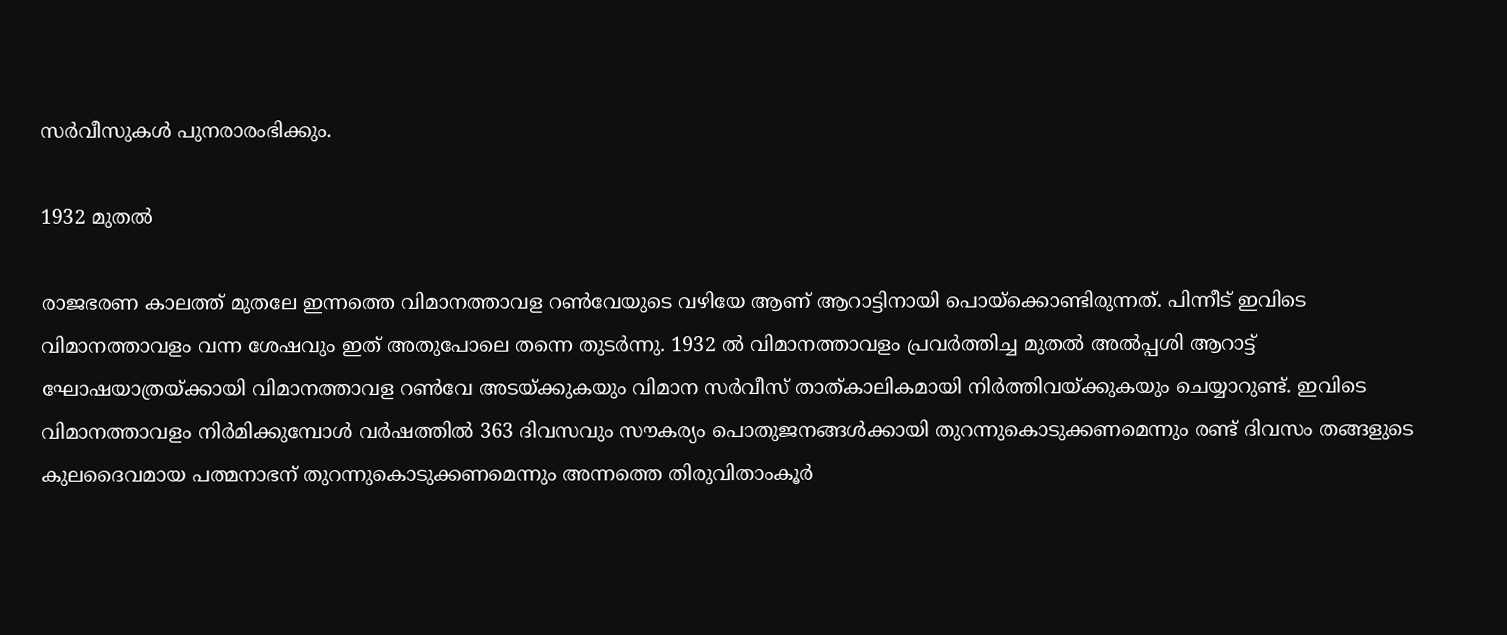സർവീസുകൾ പുനരാരംഭിക്കും.

1932 മുതൽ

രാജഭരണ കാലത്ത് മുതലേ ഇന്നത്തെ വിമാനത്താവള റൺവേയുടെ വഴിയേ ആണ് ആറാട്ടിനായി പൊയ്ക്കൊണ്ടിരുന്നത്. പിന്നീട് ഇവിടെ വിമാനത്താവളം വന്ന ശേഷവും ഇത് അതുപോലെ തന്നെ തുടർന്നു. 1932 ല്‍ വിമാനത്താവളം പ്രവർത്തിച്ച മുതല്‍ അൽപ്പശി ആറാട്ട് ഘോഷയാത്രയ്ക്കായി വിമാനത്താവള റൺവേ അടയ്ക്കുകയും വിമാന സർവീസ് താത്കാലികമായി നിർത്തിവയ്ക്കുകയും ചെയ്യാറുണ്ട്. ഇവിടെ വിമാനത്താവളം നിർമിക്കുമ്പോൾ വർഷത്തിൽ 363 ദിവസവും സൗകര്യം പൊതുജനങ്ങൾക്കായി തുറന്നുകൊടുക്കണമെന്നും രണ്ട് ദിവസം തങ്ങളുടെ കുലദൈവമായ പത്മനാഭന് തുറന്നുകൊടുക്കണമെന്നും അന്നത്തെ തിരുവിതാംകൂർ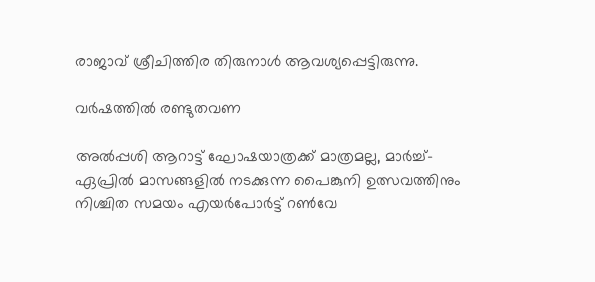രാജാവ് ശ്രീചിത്തിര തിരുനാൾ ആവശ്യപ്പെട്ടിരുന്നു.

വർഷത്തിൽ രണ്ടുതവണ

അൽപ്പശി ആറാട്ട് ഘോഷയാത്രക്ക് മാത്രമല്ല, മാര്‍ച്ച്-ഏപ്രില്‍ മാസങ്ങളില്‍ നടക്കുന്ന പൈങ്കുനി ഉത്സവത്തിനും നിശ്ചിത സമയം എയർപോർട്ട് റൺവേ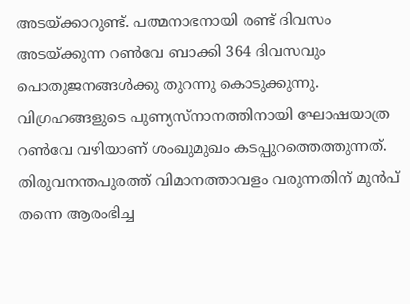അടയ്ക്കാറുണ്ട്. പത്മനാഭനായി രണ്ട് ദിവസം അടയ്ക്കുന്ന റൺവേ ബാക്കി 364 ദിവസവും പൊതുജനങ്ങൾക്കു തുറന്നു കൊടുക്കുന്നു. വിഗ്രഹങ്ങളുടെ പുണ്യസ്നാനത്തിനായി ഘോഷയാത്ര റൺവേ വഴിയാണ് ശംഖുമുഖം കടപ്പുറത്തെത്തുന്നത്. തിരുവനന്തപുരത്ത് വിമാനത്താവളം വരുന്നതിന് മുൻപ് തന്നെ ആരംഭിച്ച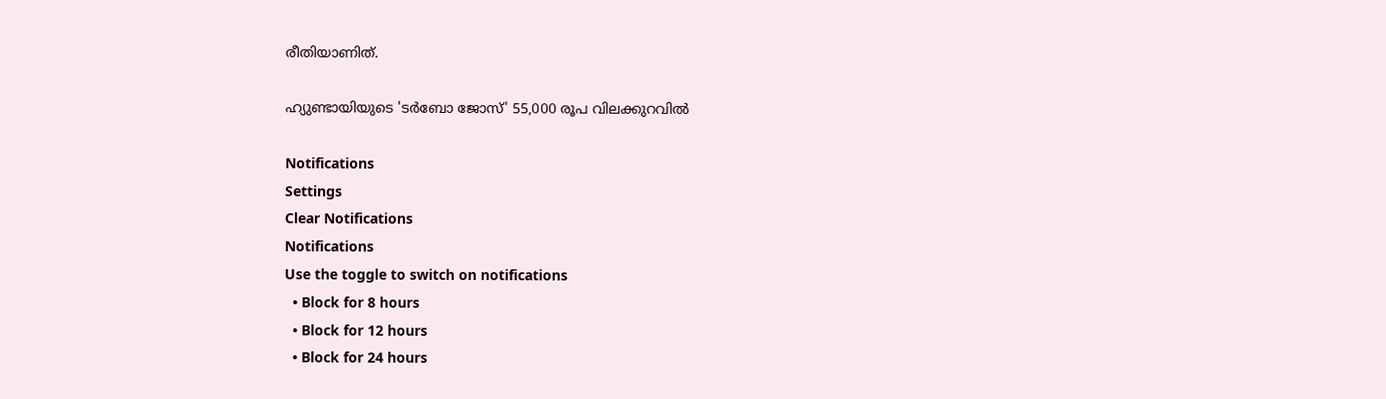രീതിയാണിത്.

ഹ്യുണ്ടായിയുടെ 'ടർബോ ജോസ്' 55,000 രൂപ വിലക്കുറവിൽ

Notifications
Settings
Clear Notifications
Notifications
Use the toggle to switch on notifications
  • Block for 8 hours
  • Block for 12 hours
  • Block for 24 hours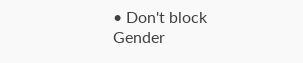• Don't block
Gender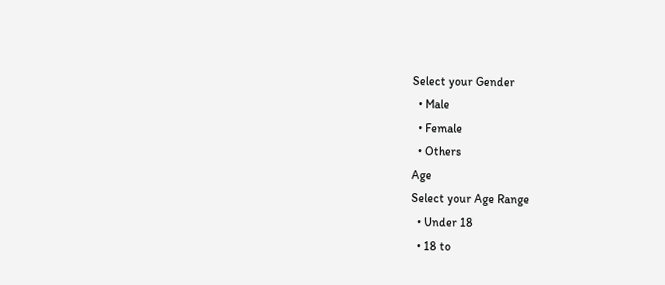Select your Gender
  • Male
  • Female
  • Others
Age
Select your Age Range
  • Under 18
  • 18 to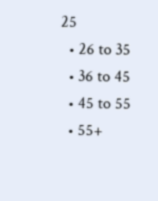25
  • 26 to 35
  • 36 to 45
  • 45 to 55
  • 55+